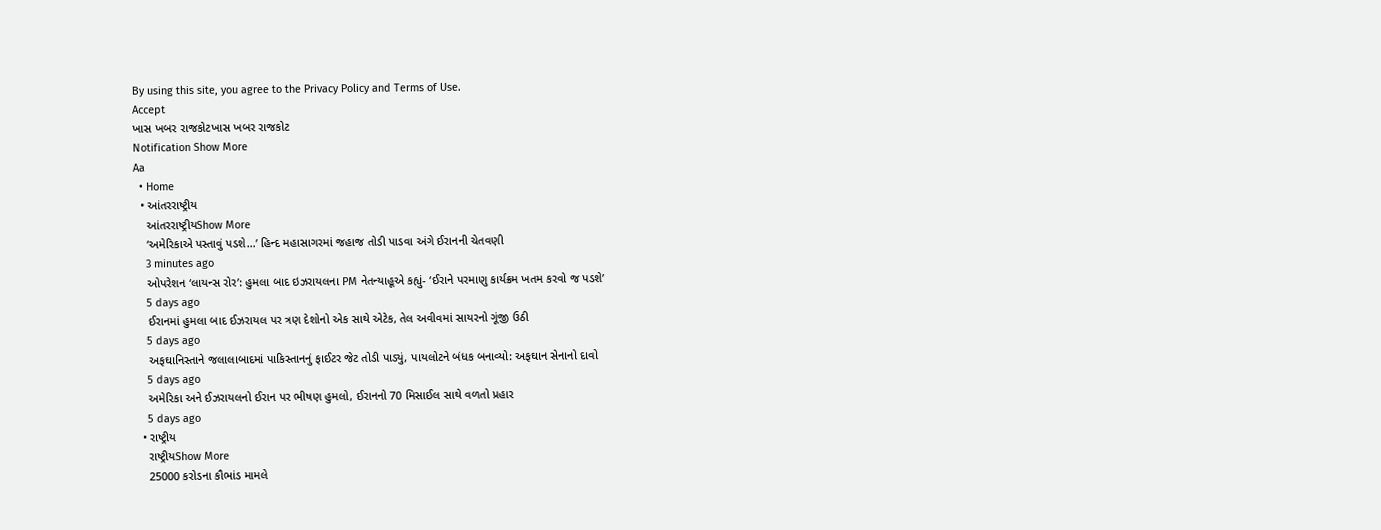By using this site, you agree to the Privacy Policy and Terms of Use.
Accept
ખાસ ખબર રાજકોટખાસ ખબર રાજકોટ
Notification Show More
Aa
  • Home
  • આંતરરાષ્ટ્રીય
    આંતરરાષ્ટ્રીયShow More
    ‘અમેરિકાએ પસ્તાવું પડશે…’ હિન્દ મહાસાગરમાં જહાજ તોડી પાડવા અંગે ઈરાનની ચેતવણી
    3 minutes ago
    ઓપરેશન ‘લાયન્સ રોર’: હુમલા બાદ ઇઝરાયલના PM નેતન્યાહૂએ કહ્યું- ‘ઈરાને પરમાણુ કાર્યક્રમ ખતમ કરવો જ પડશે’
    5 days ago
    ઈરાનમાં હુમલા બાદ ઈઝરાયલ પર ત્રણ દેશોનો એક સાથે એટેક, તેલ અવીવમાં સાયરનો ગૂંજી ઉઠી
    5 days ago
    અફઘાનિસ્તાને જલાલાબાદમાં પાકિસ્તાનનું ફાઈટર જેટ તોડી પાડ્યું, પાયલોટને બંધક બનાવ્યો: અફઘાન સેનાનો દાવો
    5 days ago
    અમેરિકા અને ઈઝરાયલનો ઈરાન પર ભીષણ હુમલો, ઈરાનનો 70 મિસાઈલ સાથે વળતો પ્રહાર
    5 days ago
  • રાષ્ટ્રીય
    રાષ્ટ્રીયShow More
    25000 કરોડના કૌભાંડ મામલે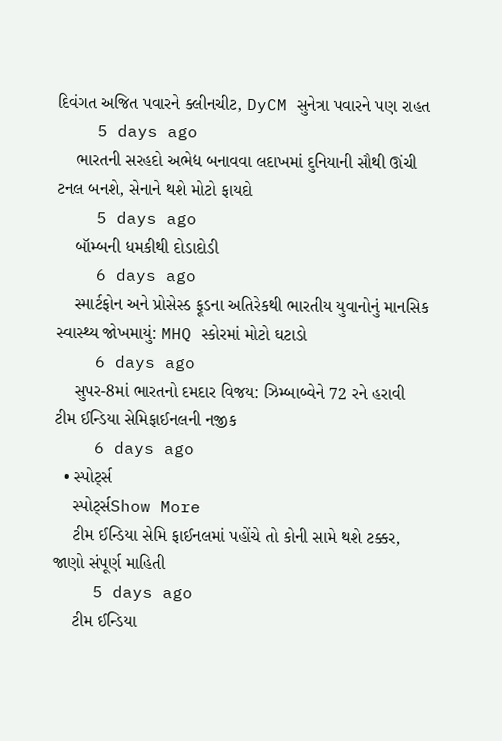દિવંગત અજિત પવારને ક્લીનચીટ, DyCM સુનેત્રા પવારને પણ રાહત
    5 days ago
    ભારતની સરહદો અભેદ્ય બનાવવા લદાખમાં દુનિયાની સૌથી ઊંચી ટનલ બનશે, સેનાને થશે મોટો ફાયદો
    5 days ago
    બૉમ્બની ધમકીથી દોડાદોડી
    6 days ago
    સ્માર્ટફોન અને પ્રોસેસ્ડ ફૂડના અતિરેકથી ભારતીય યુવાનોનું માનસિક સ્વાસ્થ્ય જોખમાયું: MHQ સ્કોરમાં મોટો ઘટાડો
    6 days ago
    સુપર-8માં ભારતનો દમદાર વિજય: ઝિમ્બાબ્વેને 72 રને હરાવી ટીમ ઈન્ડિયા સેમિફાઈનલની નજીક
    6 days ago
  • સ્પોર્ટ્સ
    સ્પોર્ટ્સShow More
    ટીમ ઈન્ડિયા સેમિ ફાઈનલમાં પહોંચે તો કોની સામે થશે ટક્કર, જાણો સંપૂર્ણ માહિતી
    5 days ago
    ટીમ ઈન્ડિયા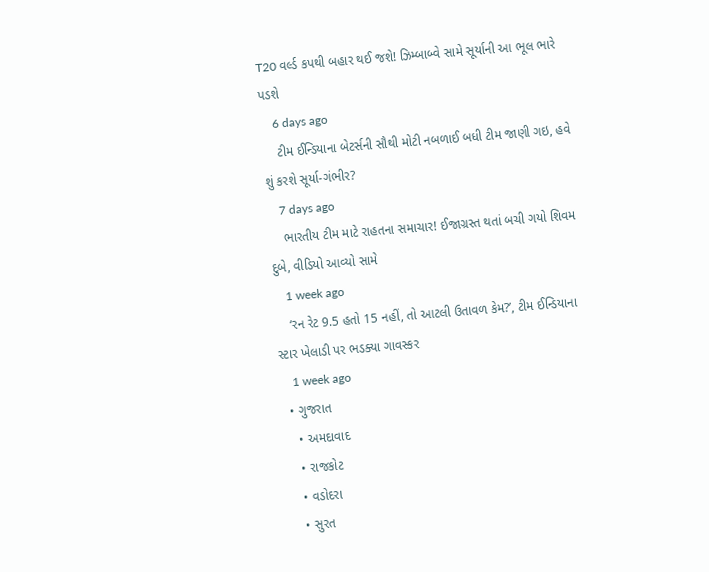T20 વર્લ્ડ કપથી બહાર થઈ જશે! ઝિમ્બાબ્વે સામે સૂર્યાની આ ભૂલ ભારે પડશે
    6 days ago
    ટીમ ઈન્ડિયાના બેટર્સની સૌથી મોટી નબળાઈ બધી ટીમ જાણી ગઇ, હવે શું કરશે સૂર્યા-ગંભીર?
    7 days ago
    ભારતીય ટીમ માટે રાહતના સમાચાર! ઈજાગ્રસ્ત થતાં બચી ગયો શિવમ દુબે, વીડિયો આવ્યો સામે
    1 week ago
    ‘રન રેટ 9.5 હતો 15 નહીં, તો આટલી ઉતાવળ કેમ?’, ટીમ ઈન્ડિયાના સ્ટાર ખેલાડી પર ભડક્યા ગાવસ્કર
    1 week ago
  • ગુજરાત
    • અમદાવાદ
    • રાજકોટ
    • વડોદરા
    • સુરત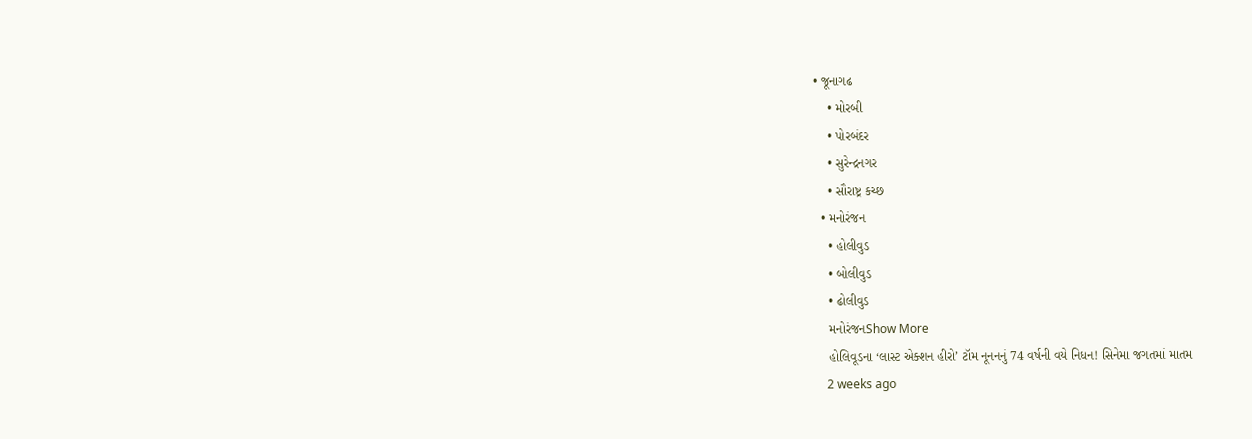• જૂનાગઢ
    • મોરબી
    • પોરબંદર
    • સુરેન્દ્રનગર
    • સૌરાષ્ટ્ર કચ્છ
  • મનોરંજન
    • હોલીવુડ
    • બોલીવુડ
    • ઢોલીવુડ
    મનોરંજનShow More
    હોલિવૂડના ‘લાસ્ટ એક્શન હીરો’ ટૉમ નૂનનનું 74 વર્ષની વયે નિધન! સિનેમા જગતમાં માતમ
    2 weeks ago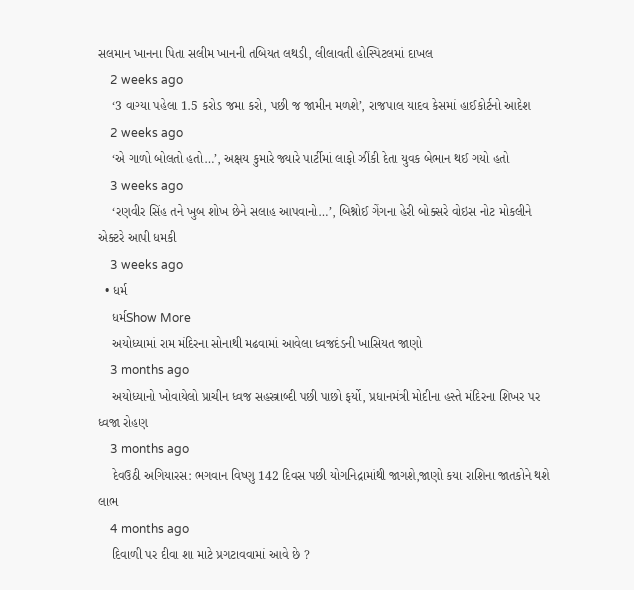સલમાન ખાનના પિતા સલીમ ખાનની તબિયત લથડી, લીલાવતી હોસ્પિટલમાં દાખલ
    2 weeks ago
    ‘3 વાગ્યા પહેલા 1.5 કરોડ જમા કરો, પછી જ જામીન મળશે’, રાજપાલ યાદવ કેસમાં હાઈકોર્ટનો આદેશ
    2 weeks ago
    ‘એ ગાળો બોલતો હતો…’, અક્ષય કુમારે જ્યારે પાર્ટીમાં લાફો ઝીંકી દેતા યુવક બેભાન થઈ ગયો હતો
    3 weeks ago
    ‘રણવીર સિંહ તને ખુબ શોખ છેને સલાહ આપવાનો…’, બિશ્નોઈ ગેંગના હેરી બોક્સરે વોઇસ નોટ મોકલીને એક્ટરે આપી ધમકી
    3 weeks ago
  • ધર્મ
    ધર્મShow More
    અયોધ્યામાં રામ મંદિરના સોનાથી મઢવામાં આવેલા ધ્વજદંડની ખાસિયત જાણો
    3 months ago
    અયોધ્યાનો ખોવાયેલો પ્રાચીન ધ્વજ સહસ્ત્રાબ્દી પછી પાછો ફર્યો, પ્રધાનમંત્રી મોદીના હસ્તે મંદિરના શિખર પર ધ્વજા રોહણ
    3 months ago
    દેવઉઠી અગિયારસ: ભગવાન વિષ્ણુ 142 દિવસ પછી યોગનિદ્રામાંથી જાગશે,જાણો કયા રાશિના જાતકોને થશે લાભ
    4 months ago
    દિવાળી પર દીવા શા માટે પ્રગટાવવામાં આવે છે ?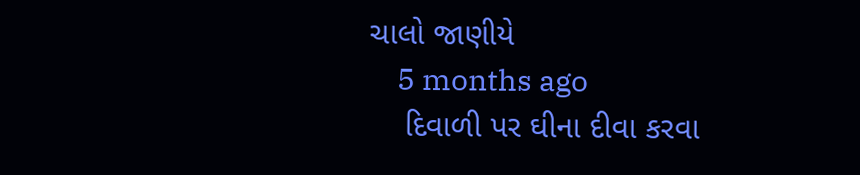ચાલો જાણીયે
    5 months ago
    દિવાળી પર ઘીના દીવા કરવા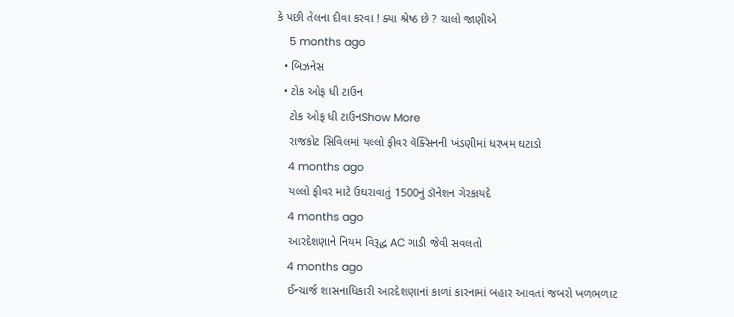કે પછી તેલના દીવા કરવા ! ક્યા શ્રેષ્ઠ છે ? ચાલો જાણીએ
    5 months ago
  • બિઝનેસ
  • ટોક ઓફ ધી ટાઉન
    ટોક ઓફ ધી ટાઉનShow More
    રાજકોટ સિવિલમાં યલ્લો ફીવર વૅક્સિનની ખંડણીમાં ધરખમ ઘટાડો
    4 months ago
    યલ્લો ફીવર માટે ઉઘરાવાતું 1500નું ડૉનેશન ગેરકાયદે
    4 months ago
    આરદેશણાને નિયમ વિરૂદ્ધ AC ગાડી જેવી સવલતો
    4 months ago
    ઈન્ચાર્જ શાસનાધિકારી આરદેશણાનાં કાળાં કારનામાં બહાર આવતાં જબરો ખળભળાટ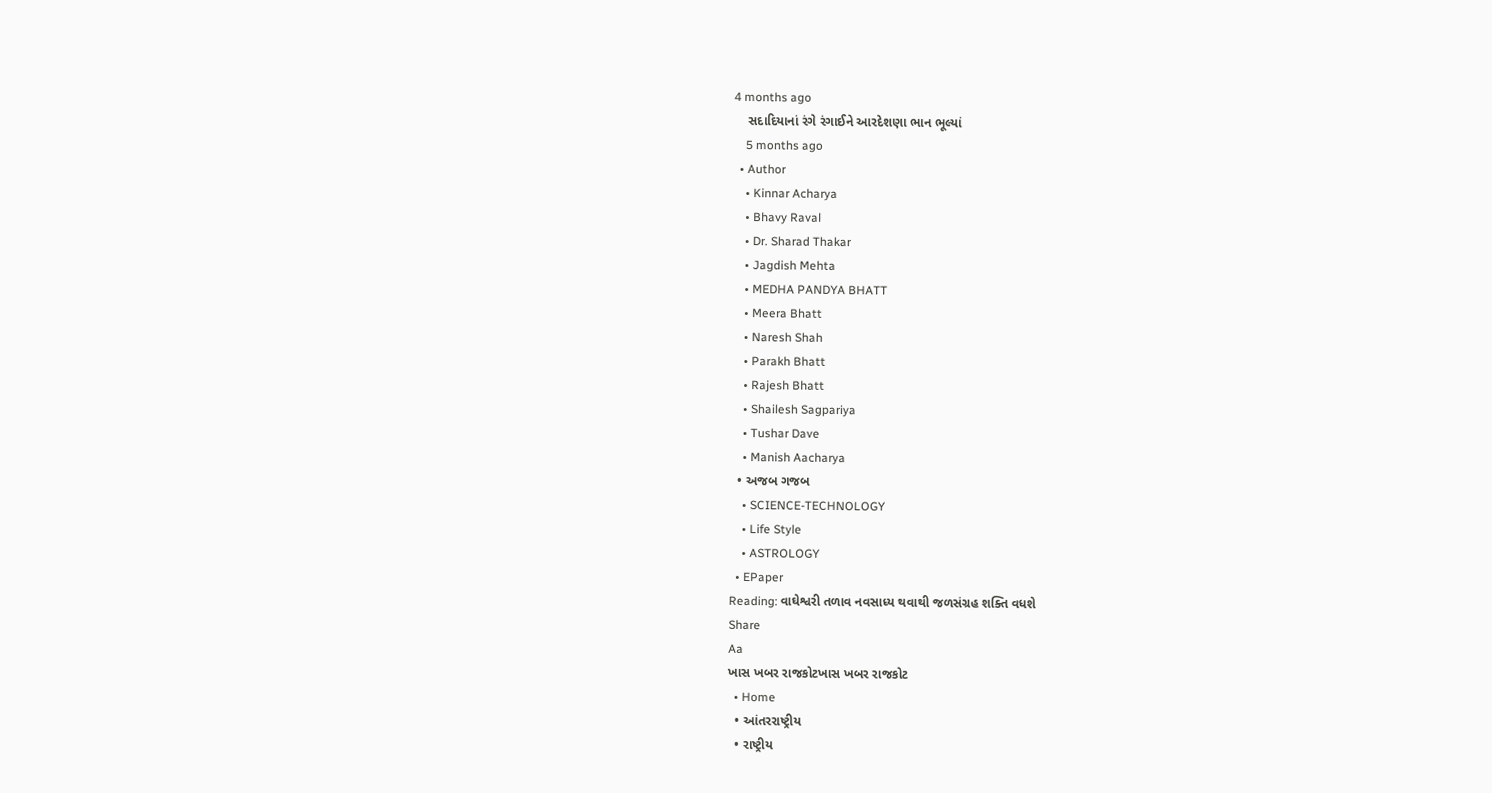4 months ago
    સદાદિયાનાં રંગે રંગાઈને આરદેશણા ભાન ભૂલ્યાં
    5 months ago
  • Author
    • Kinnar Acharya
    • Bhavy Raval
    • Dr. Sharad Thakar
    • Jagdish Mehta
    • MEDHA PANDYA BHATT
    • Meera Bhatt
    • Naresh Shah
    • Parakh Bhatt
    • Rajesh Bhatt
    • Shailesh Sagpariya
    • Tushar Dave
    • Manish Aacharya
  • અજબ ગજબ
    • SCIENCE-TECHNOLOGY
    • Life Style
    • ASTROLOGY
  • EPaper
Reading: વાઘેશ્વરી તળાવ નવસાધ્ય થવાથી જળસંગ્રહ શક્તિ વધશે
Share
Aa
ખાસ ખબર રાજકોટખાસ ખબર રાજકોટ
  • Home
  • આંતરરાષ્ટ્રીય
  • રાષ્ટ્રીય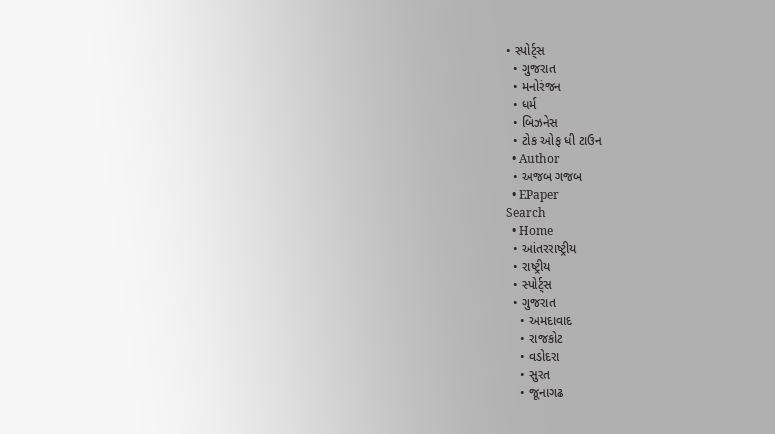• સ્પોર્ટ્સ
  • ગુજરાત
  • મનોરંજન
  • ધર્મ
  • બિઝનેસ
  • ટોક ઓફ ધી ટાઉન
  • Author
  • અજબ ગજબ
  • EPaper
Search
  • Home
  • આંતરરાષ્ટ્રીય
  • રાષ્ટ્રીય
  • સ્પોર્ટ્સ
  • ગુજરાત
    • અમદાવાદ
    • રાજકોટ
    • વડોદરા
    • સુરત
    • જૂનાગઢ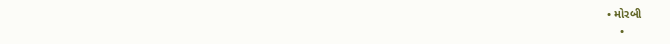• મોરબી
    •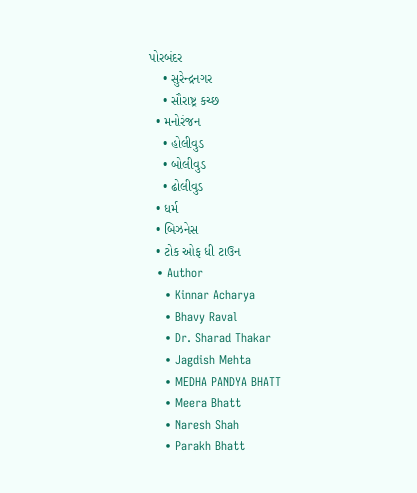પોરબંદર
    • સુરેન્દ્રનગર
    • સૌરાષ્ટ્ર કચ્છ
  • મનોરંજન
    • હોલીવુડ
    • બોલીવુડ
    • ઢોલીવુડ
  • ધર્મ
  • બિઝનેસ
  • ટોક ઓફ ધી ટાઉન
  • Author
    • Kinnar Acharya
    • Bhavy Raval
    • Dr. Sharad Thakar
    • Jagdish Mehta
    • MEDHA PANDYA BHATT
    • Meera Bhatt
    • Naresh Shah
    • Parakh Bhatt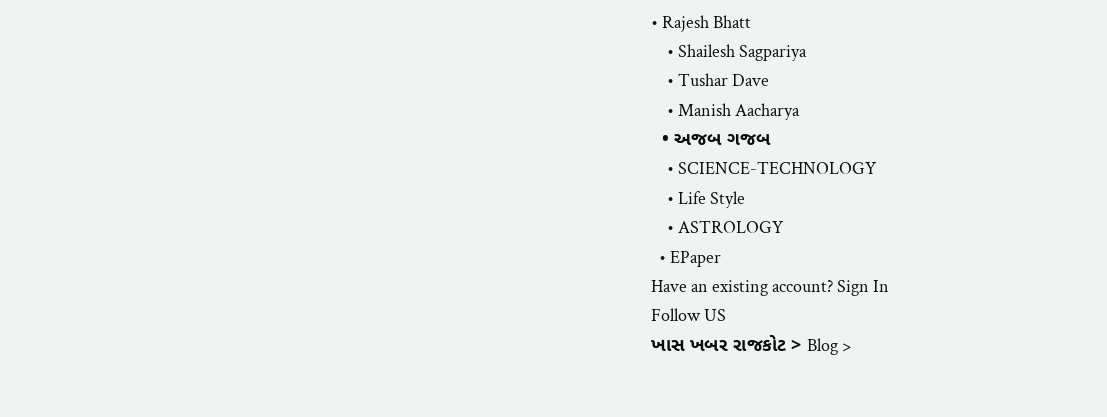• Rajesh Bhatt
    • Shailesh Sagpariya
    • Tushar Dave
    • Manish Aacharya
  • અજબ ગજબ
    • SCIENCE-TECHNOLOGY
    • Life Style
    • ASTROLOGY
  • EPaper
Have an existing account? Sign In
Follow US
ખાસ ખબર રાજકોટ > Blog >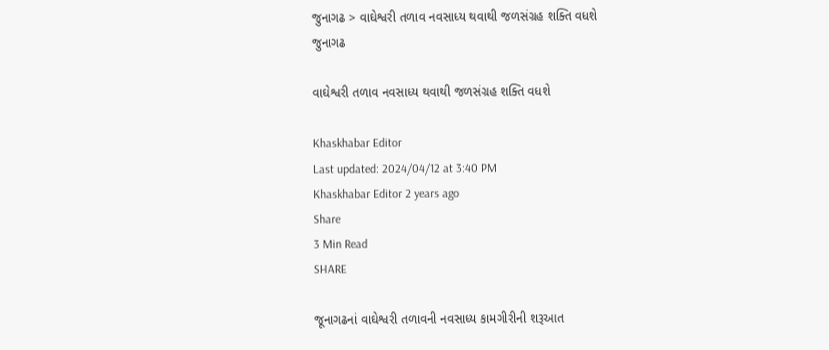જુનાગઢ > વાઘેશ્વરી તળાવ નવસાધ્ય થવાથી જળસંગ્રહ શક્તિ વધશે
જુનાગઢ

વાઘેશ્વરી તળાવ નવસાધ્ય થવાથી જળસંગ્રહ શક્તિ વધશે

Khaskhabar Editor
Last updated: 2024/04/12 at 3:40 PM
Khaskhabar Editor 2 years ago
Share
3 Min Read
SHARE

જૂનાગઢનાં વાઘેશ્વરી તળાવની નવસાધ્ય કામગીરીની શરૂઆત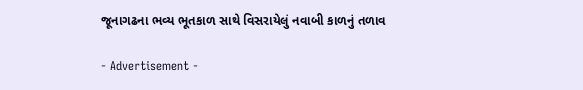જૂનાગઢના ભવ્ય ભૂતકાળ સાથે વિસરાયેલું નવાબી કાળનું તળાવ

- Advertisement -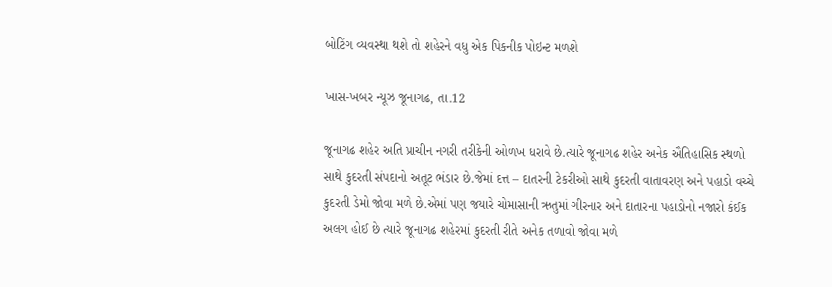બોટિંગ વ્યવસ્થા થશે તો શહેરને વધુ એક પિકનીક પોઇન્ટ મળશે

ખાસ-ખબર ન્યૂઝ જૂનાગઢ, તા.12

જૂનાગઢ શહેર અતિ પ્રાચીન નગરી તરીકેની ઓળખ ધરાવે છે.ત્યારે જૂનાગઢ શહેર અનેક ઐતિહાસિક સ્થળો સાથે કુદરતી સંપદાનો અતૂટ ભંડાર છે.જેમાં દત્ત – દાતરની ટેકરીઓ સાથે કુદરતી વાતાવરણ અને પહાડો વચ્ચે કુદરતી ડેમો જોવા મળે છે.એમાં પણ જયારે ચોમાસાની ઋતુમાં ગીરનાર અને દાતારના પહાડોનો નજારો કંઈક અલગ હોઈ છે ત્યારે જૂનાગઢ શહેરમાં કુદરતી રીતે અનેક તળાવો જોવા મળે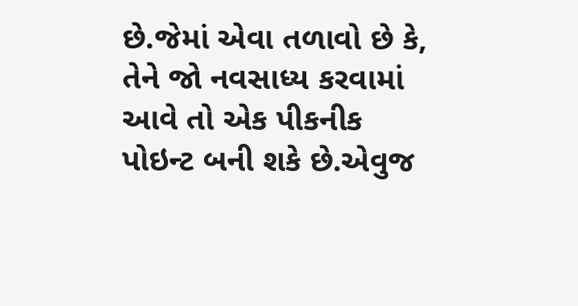છે.જેમાં એવા તળાવો છે કે, તેને જો નવસાધ્ય કરવામાં આવે તો એક પીકનીક પોઇન્ટ બની શકે છે.એવુજ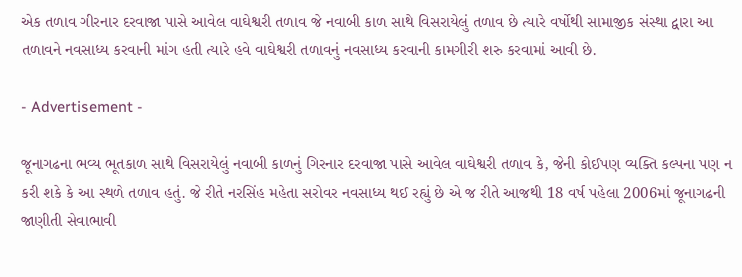એક તળાવ ગીરનાર દરવાજા પાસે આવેલ વાઘેશ્વરી તળાવ જે નવાબી કાળ સાથે વિસરાયેલું તળાવ છે ત્યારે વર્ષોથી સામાજીક સંસ્થા દ્વારા આ તળાવને નવસાધ્ય કરવાની માંગ હતી ત્યારે હવે વાઘેશ્વરી તળાવનું નવસાધ્ય કરવાની કામગીરી શરુ કરવામાં આવી છે.

- Advertisement -

જૂનાગઢના ભવ્ય ભૂતકાળ સાથે વિસરાયેલું નવાબી કાળનું ગિરનાર દરવાજા પાસે આવેલ વાઘેશ્વરી તળાવ કે, જેની કોઈપણ વ્યક્તિ કલ્પના પણ ન કરી શકે કે આ સ્થળે તળાવ હતું. જે રીતે નરસિંહ મહેતા સરોવર નવસાધ્ય થઈ રહ્યું છે એ જ રીતે આજથી 18 વર્ષ પહેલા 2006માં જૂનાગઢની જાણીતી સેવાભાવી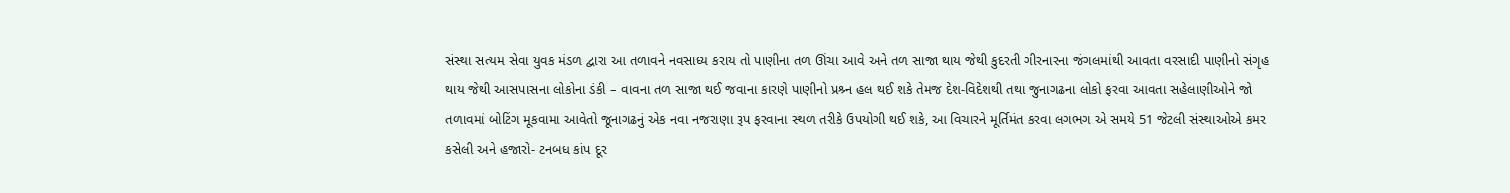સંસ્થા સત્યમ સેવા યુવક મંડળ દ્વારા આ તળાવને નવસાધ્ય કરાય તો પાણીના તળ ઊંચા આવે અને તળ સાજા થાય જેથી કુદરતી ગીરનારના જંગલમાંથી આવતા વરસાદી પાણીનો સંગૃહ થાય જેથી આસપાસના લોકોના ડંકી – વાવના તળ સાજા થઈ જવાના કારણે પાણીનો પ્રશ્ર્ન હલ થઈ શકે તેમજ દેશ-વિદેશથી તથા જુનાગઢના લોકો ફરવા આવતા સહેલાણીઓને જો તળાવમાં બોટિંગ મૂકવામા આવેતો જૂનાગઢનું એક નવા નજરાણા રૂપ ફરવાના સ્થળ તરીકે ઉપયોગી થઈ શકે, આ વિચારને મૂર્તિમંત કરવા લગભગ એ સમયે 51 જેટલી સંસ્થાઓએ કમર કસેલી અને હજારો- ટનબધ કાંપ દૂર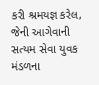કરી શ્રમયજ્ઞ કરેલ, જેની આગેવાની સત્યમ સેવા યુવક મંડળના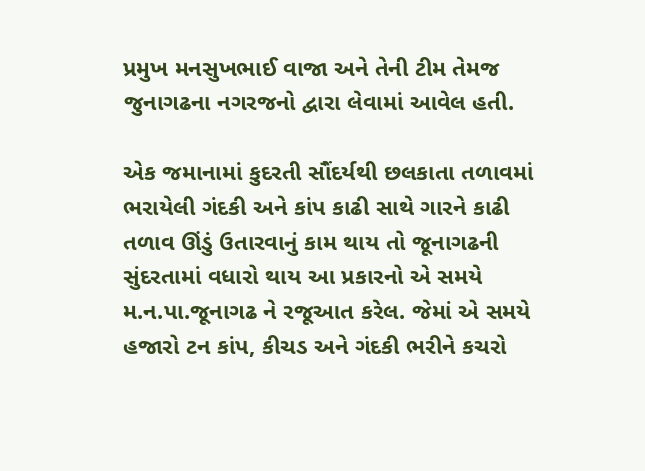પ્રમુખ મનસુખભાઈ વાજા અને તેની ટીમ તેમજ જુનાગઢના નગરજનો દ્વારા લેવામાં આવેલ હતી.

એક જમાનામાં કુદરતી સૌંદર્યથી છલકાતા તળાવમાં ભરાયેલી ગંદકી અને કાંપ કાઢી સાથે ગારને કાઢી તળાવ ઊંડું ઉતારવાનું કામ થાય તો જૂનાગઢની સુંદરતામાં વધારો થાય આ પ્રકારનો એ સમયે મ.ન.પા.જૂનાગઢ ને રજૂઆત કરેલ. જેમાં એ સમયે હજારો ટન કાંપ, કીચડ અને ગંદકી ભરીને કચરો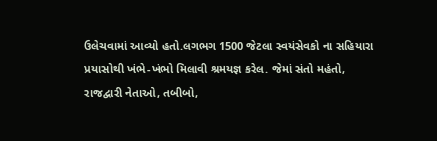ઉલેચવામાં આવ્યો હતો.લગભગ 1500 જેટલા સ્વયંસેવકો ના સહિયારા પ્રયાસોથી ખંભે-ખંભો મિલાવી શ્રમયજ્ઞ કરેલ. જેમાં સંતો મહંતો, રાજદ્વારી નેતાઓ, તબીબો,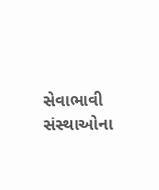સેવાભાવી સંસ્થાઓના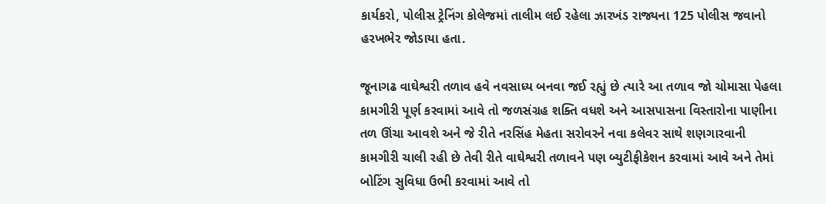કાર્યકરો, પોલીસ ટ્રેનિંગ કોલેજમાં તાલીમ લઈ રહેલા ઝારખંડ રાજ્યના 125 પોલીસ જવાનો હરખભેર જોડાયા હતા.

જૂનાગઢ વાઘેશ્વરી તળાવ હવે નવસાધ્ય બનવા જઈ રહ્યું છે ત્યારે આ તળાવ જો ચોમાસા પેહલા કામગીરી પૂર્ણ કરવામાં આવે તો જળસંગ્રહ શક્તિ વધશે અને આસપાસના વિસ્તારોના પાણીના તળ ઊંચા આવશે અને જે રીતે નરસિંહ મેહતા સરોવરને નવા કલેવર સાથે શણગારવાની કામગીરી ચાલી રહી છે તેવી રીતે વાઘેશ્વરી તળાવને પણ બ્યુટીફીકેશન કરવામાં આવે અને તેમાં બોટિંગ સુવિધા ઉભી કરવામાં આવે તો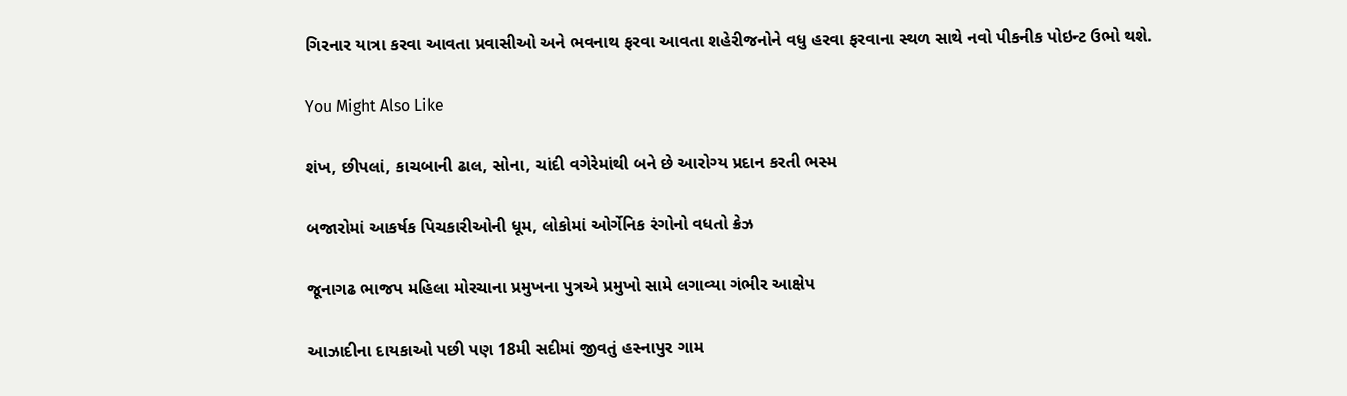ગિરનાર યાત્રા કરવા આવતા પ્રવાસીઓ અને ભવનાથ ફરવા આવતા શહેરીજનોને વધુ હરવા ફરવાના સ્થળ સાથે નવો પીકનીક પોઇન્ટ ઉભો થશે.

You Might Also Like

શંખ, છીપલાં, કાચબાની ઢાલ, સોના, ચાંદી વગેરેમાંથી બને છે આરોગ્ય પ્રદાન કરતી ભસ્મ

બજારોમાં આકર્ષક પિચકારીઓની ધૂમ, લોકોમાં ઓર્ગેનિક રંગોનો વધતો ક્રેઝ

જૂનાગઢ ભાજપ મહિલા મોરચાના પ્રમુખના પુત્રએ પ્રમુખો સામે લગાવ્યા ગંભીર આક્ષેપ

આઝાદીના દાયકાઓ પછી પણ 18મી સદીમાં જીવતું હસ્નાપુર ગામ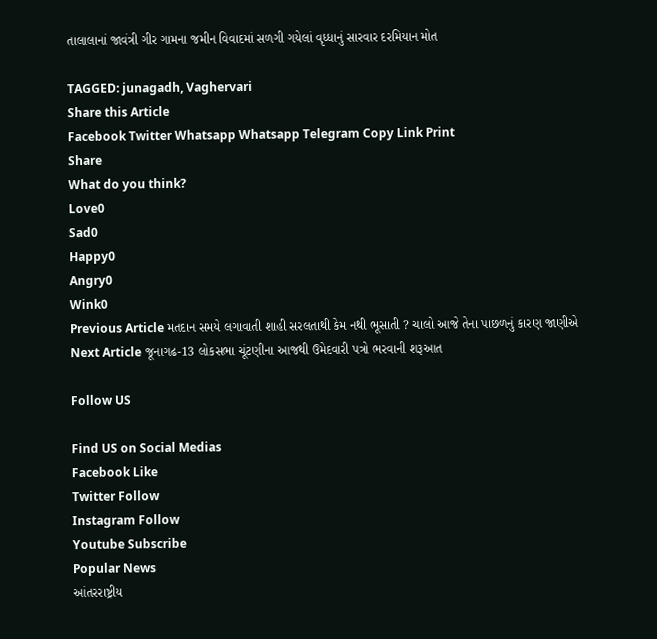તાલાલાનાં જાવંત્રી ગીર ગામના જમીન વિવાદમાં સળગી ગયેલાં વૃધ્ધાનું સારવાર દરમિયાન મોત

TAGGED: junagadh, Vaghervari
Share this Article
Facebook Twitter Whatsapp Whatsapp Telegram Copy Link Print
Share
What do you think?
Love0
Sad0
Happy0
Angry0
Wink0
Previous Article મતદાન સમયે લગાવાતી શાહી સરલતાથી કેમ નથી ભૂસાતી ? ચાલો આજે તેના પાછળનું કારણ જાણીએ
Next Article જૂનાગઢ-13 લોકસભા ચૂંટણીના આજથી ઉમેદવારી પત્રો ભરવાની શરૂઆત

Follow US

Find US on Social Medias
Facebook Like
Twitter Follow
Instagram Follow
Youtube Subscribe
Popular News
આંતરરાષ્ટ્રીય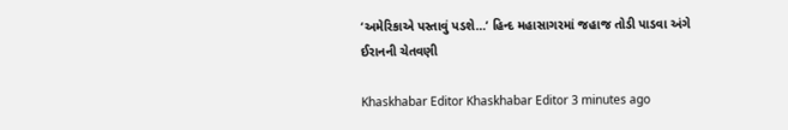‘અમેરિકાએ પસ્તાવું પડશે…’ હિન્દ મહાસાગરમાં જહાજ તોડી પાડવા અંગે ઈરાનની ચેતવણી

Khaskhabar Editor Khaskhabar Editor 3 minutes ago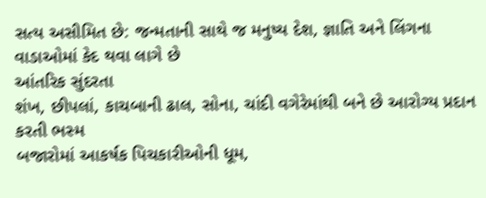સત્ય અસીમિત છે: જન્મતાની સાથે જ મનુષ્ય દેશ, જ્ઞાતિ અને લિંગના વાડાઓમાં કેદ થવા લાગે છે
આંતરિક સુંદરતા
શંખ, છીપલાં, કાચબાની ઢાલ, સોના, ચાંદી વગેરેમાંથી બને છે આરોગ્ય પ્રદાન કરતી ભસ્મ
બજારોમાં આકર્ષક પિચકારીઓની ધૂમ,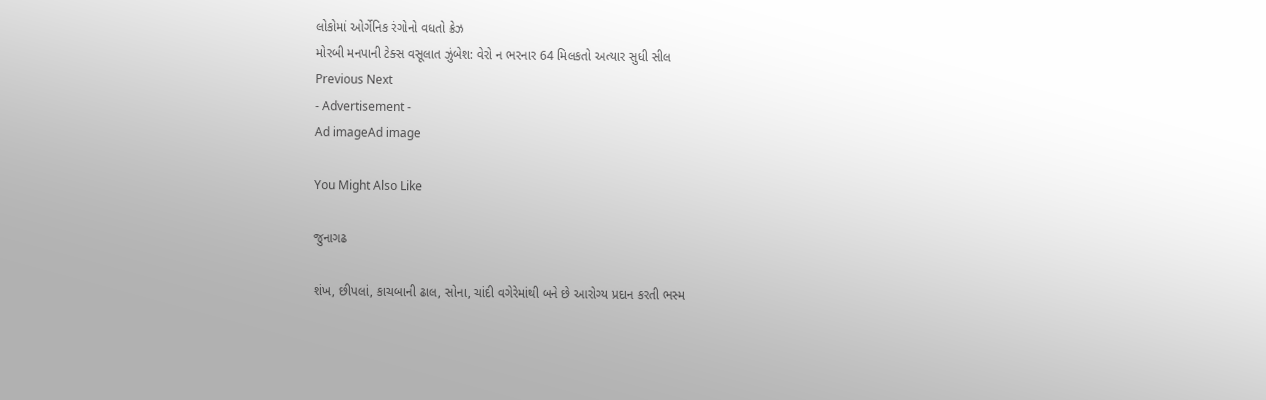લોકોમાં ઓર્ગેનિક રંગોનો વધતો ક્રેઝ
મોરબી મનપાની ટેક્સ વસૂલાત ઝુંબેશ: વેરો ન ભરનાર 64 મિલકતો અત્યાર સુધી સીલ
Previous Next
- Advertisement -
Ad imageAd image

You Might Also Like

જુનાગઢ

શંખ, છીપલાં, કાચબાની ઢાલ, સોના, ચાંદી વગેરેમાંથી બને છે આરોગ્ય પ્રદાન કરતી ભસ્મ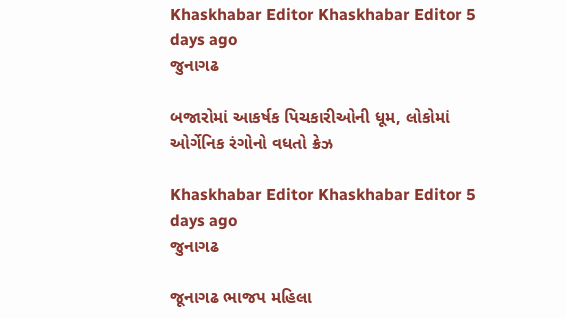Khaskhabar Editor Khaskhabar Editor 5 days ago
જુનાગઢ

બજારોમાં આકર્ષક પિચકારીઓની ધૂમ, લોકોમાં ઓર્ગેનિક રંગોનો વધતો ક્રેઝ

Khaskhabar Editor Khaskhabar Editor 5 days ago
જુનાગઢ

જૂનાગઢ ભાજપ મહિલા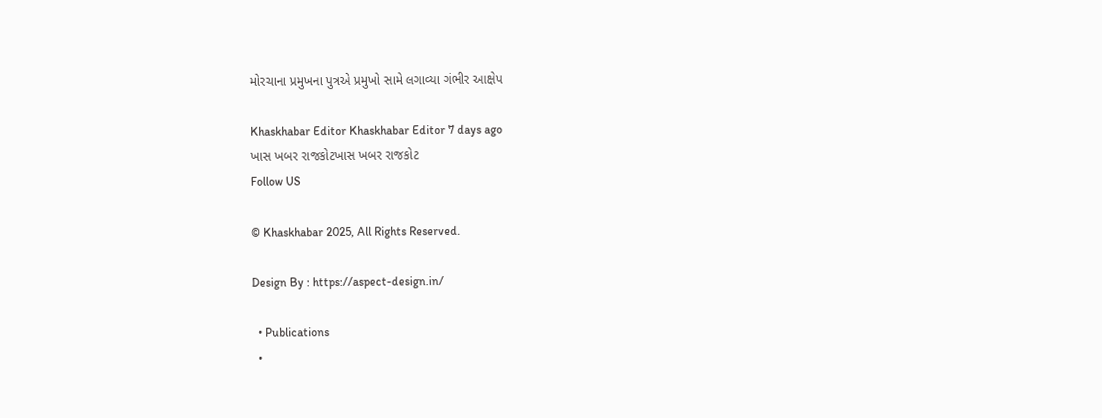મોરચાના પ્રમુખના પુત્રએ પ્રમુખો સામે લગાવ્યા ગંભીર આક્ષેપ

Khaskhabar Editor Khaskhabar Editor 7 days ago
ખાસ ખબર રાજકોટખાસ ખબર રાજકોટ
Follow US

© Khaskhabar 2025, All Rights Reserved.

Design By : https://aspect-design.in/

  • Publications
  •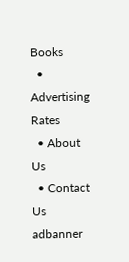Books
  • Advertising Rates
  • About Us
  • Contact Us
adbanner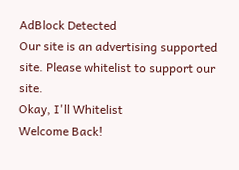AdBlock Detected
Our site is an advertising supported site. Please whitelist to support our site.
Okay, I'll Whitelist
Welcome Back!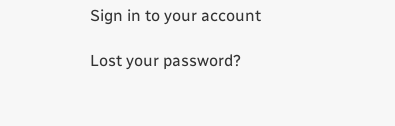Sign in to your account

Lost your password?